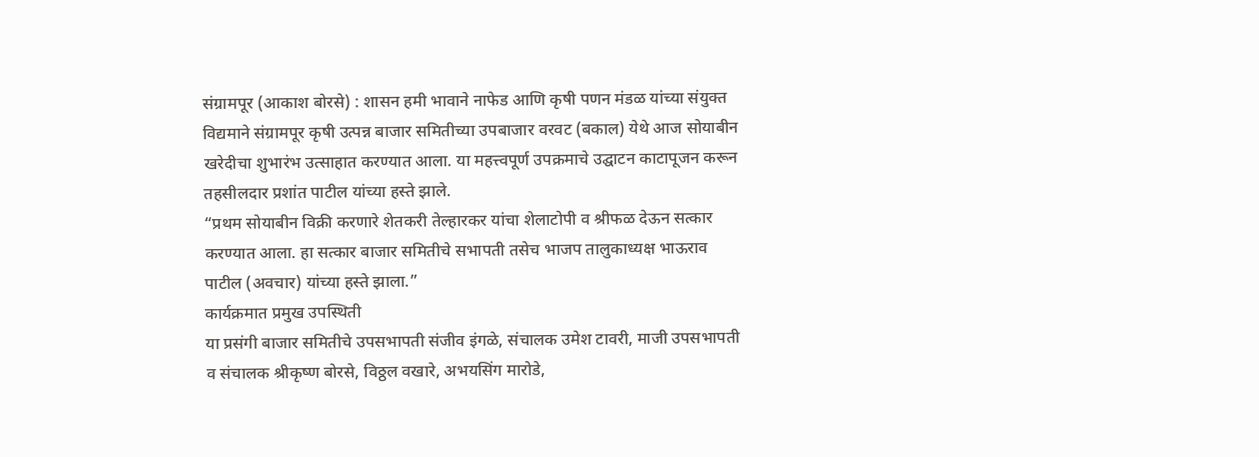संग्रामपूर (आकाश बोरसे) : शासन हमी भावाने नाफेड आणि कृषी पणन मंडळ यांच्या संयुक्त विद्यमाने संग्रामपूर कृषी उत्पन्न बाजार समितीच्या उपबाजार वरवट (बकाल) येथे आज सोयाबीन खरेदीचा शुभारंभ उत्साहात करण्यात आला. या महत्त्वपूर्ण उपक्रमाचे उद्घाटन काटापूजन करून तहसीलदार प्रशांत पाटील यांच्या हस्ते झाले.
“प्रथम सोयाबीन विक्री करणारे शेतकरी तेल्हारकर यांचा शेलाटोपी व श्रीफळ देऊन सत्कार करण्यात आला. हा सत्कार बाजार समितीचे सभापती तसेच भाजप तालुकाध्यक्ष भाऊराव पाटील (अवचार) यांच्या हस्ते झाला.”
कार्यक्रमात प्रमुख उपस्थिती
या प्रसंगी बाजार समितीचे उपसभापती संजीव इंगळे, संचालक उमेश टावरी, माजी उपसभापती व संचालक श्रीकृष्ण बोरसे, विठ्ठल वखारे, अभयसिंग मारोडे,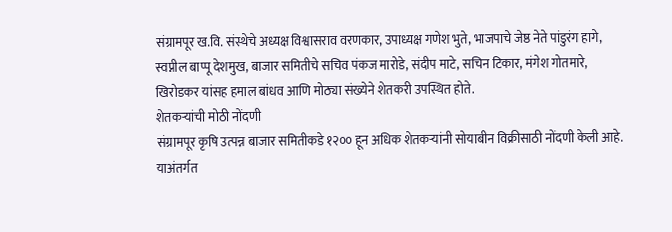संग्रामपूर ख.वि. संस्थेचे अध्यक्ष विश्वासराव वरणकार, उपाध्यक्ष गणेश भुते, भाजपाचे जेष्ठ नेते पांडुरंग हागे, स्वप्नील बाप्पू देशमुख, बाजार समितीचे सचिव पंकज मारोडे, संदीप माटे, सचिन टिकार, मंगेश गोतमारे, खिरोडकर यांसह हमाल बांधव आणि मोठ्या संख्येने शेतकरी उपस्थित होते.
शेतकऱ्यांची मोठी नोंदणी
संग्रामपूर कृषि उत्पन्न बाजार समितीकडे १२०० हून अधिक शेतकऱ्यांनी सोयाबीन विक्रीसाठी नोंदणी केली आहे. याअंतर्गत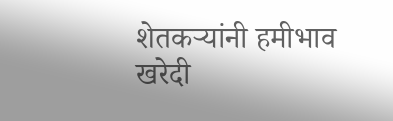शेतकऱ्यांनी हमीभाव खरेदी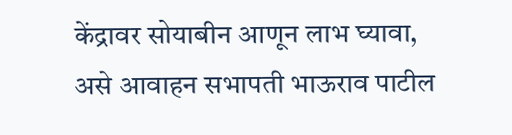केंद्रावर सोयाबीन आणून लाभ घ्यावा, असे आवाहन सभापती भाऊराव पाटील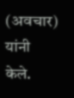(अवचार) यांनी केले.